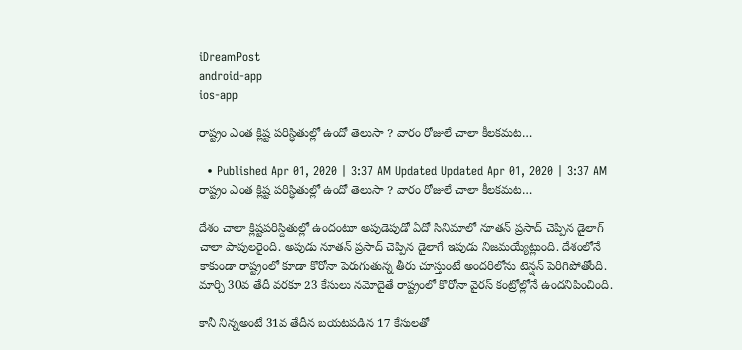iDreamPost
android-app
ios-app

రాష్ట్రం ఎంత క్లిష్ట పరిస్ధితుల్లో ఉందో తెలుసా ? వారం రోజులే చాలా కీలకమట…

  • Published Apr 01, 2020 | 3:37 AM Updated Updated Apr 01, 2020 | 3:37 AM
రాష్ట్రం ఎంత క్లిష్ట పరిస్ధితుల్లో ఉందో తెలుసా ? వారం రోజులే చాలా కీలకమట…

దేశం చాలా క్లిష్టపరిస్దితుల్లో ఉందంటూ అపుడెపుడో ఏదో సినిమాలో నూతన్ ప్రసాద్ చెప్పిన డైలాగ్ చాలా పాపులరైంది. అపుడు నూతన్ ప్రసాద్ చెప్పిన డైలాగే ఇపుడు నిజమయ్యేట్లుంది. దేశంలోనే కాకుండా రాష్ట్రంలో కూడా కొరోనా పెరుగుతున్న తీరు చూస్తుంటే అందరిలోను టెన్షన్ పెరిగిపోతోంది. మార్చి 30వ తేదీ వరకూ 23 కేసులు నమోదైతే రాష్ట్రంలో కొరోనా వైరస్ కంట్రోల్లోనే ఉందనిపించింది.

కానీ నిన్నఅంటే 31వ తేదీన బయటపడిన 17 కేసులతో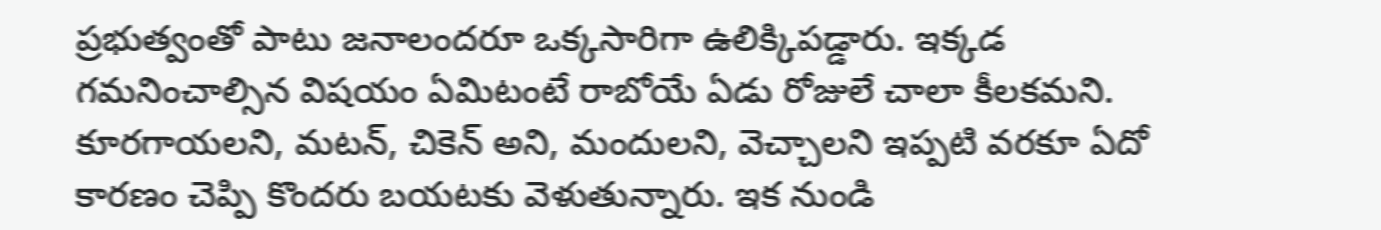ప్రభుత్వంతో పాటు జనాలందరూ ఒక్కసారిగా ఉలిక్కిపడ్డారు. ఇక్కడ గమనించాల్సిన విషయం ఏమిటంటే రాబోయే ఏడు రోజులే చాలా కీలకమని. కూరగాయలని, మటన్, చికెన్ అని, మందులని, వెచ్చాలని ఇప్పటి వరకూ ఏదో కారణం చెప్పి కొందరు బయటకు వెళుతున్నారు. ఇక నుండి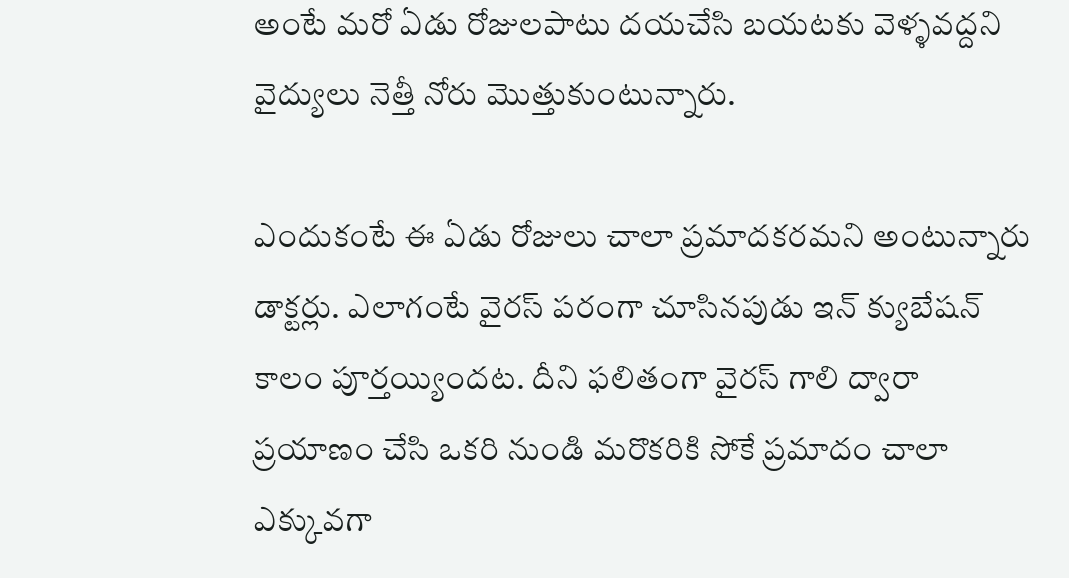అంటే మరో ఏడు రోజులపాటు దయచేసి బయటకు వెళ్ళవద్దని వైద్యులు నెత్తీ నోరు మొత్తుకుంటున్నారు.

ఎందుకంటే ఈ ఏడు రోజులు చాలా ప్రమాదకరమని అంటున్నారు డాక్టర్లు. ఎలాగంటే వైరస్ పరంగా చూసినపుడు ఇన్ క్యుబేషన్ కాలం పూర్తయ్యిందట. దీని ఫలితంగా వైరస్ గాలి ద్వారా ప్రయాణం చేసి ఒకరి నుండి మరొకరికి సోకే ప్రమాదం చాలా ఎక్కువగా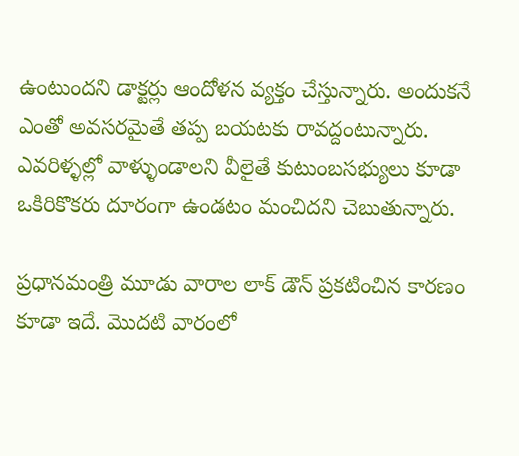ఉంటుందని డాక్టర్లు ఆందోళన వ్యక్తం చేస్తున్నారు. అందుకనే ఎంతో అవసరమైతే తప్ప బయటకు రావద్దంటున్నారు. ఎవరిళ్ళల్లో వాళ్ళుండాలని వీలైతే కుటుంబసభ్యులు కూడా ఒకిరికొకరు దూరంగా ఉండటం మంచిదని చెబుతున్నారు.

ప్రధానమంత్రి మూడు వారాల లాక్ డౌన్ ప్రకటించిన కారణం కూడా ఇదే. మొదటి వారంలో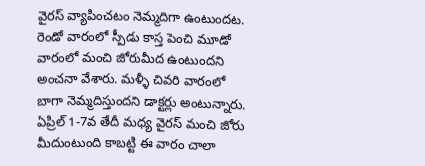వైరస్ వ్యాపించటం నెమ్మదిగా ఉంటుందట. రెండో వారంలో స్పీడు కాస్త పెంచి మూడో వారంలో మంచి జోరుమీద ఉంటుందని అంచనా వేశారు. మళ్ళీ చివరి వారంలో బాగా నెమ్మదిస్తుందని డాక్టర్లు అంటున్నారు. ఏప్రిల్ 1-7వ తేదీ మధ్య వైరస్ మంచి జోరు మీదుంటుంది కాబట్టి ఈ వారం చాలా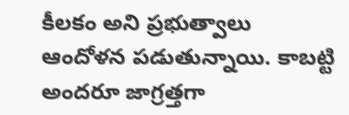కీలకం అని ప్రభుత్వాలు ఆందోళన పడుతున్నాయి. కాబట్టి అందరూ జాగ్రత్తగా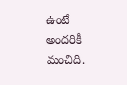ఉంటే అందరికీ మంచిది.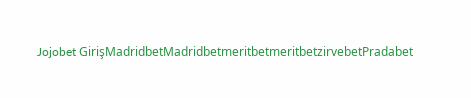Jojobet GirişMadridbetMadridbetmeritbetmeritbetzirvebetPradabet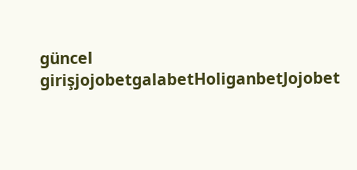güncel girişjojobetgalabetHoliganbetJojobet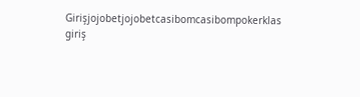Girişjojobetjojobetcasibomcasibompokerklas giriş